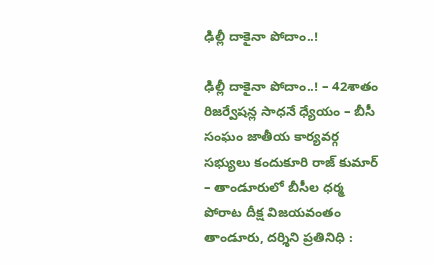ఢిల్లీ దాకైనా పోదాం..!

ఢిల్లీ దాకైనా పోదాం..! – 42శాతం రిజర్వేషన్ల సాధనే ధ్యేయం – బీసీ సంఘం జాతీయ కార్యవర్గ సభ్యులు కందుకూరి రాజ్ కుమార్ – తాండూరులో బీసీల ధర్మ పోరాట దీక్ష విజయవంతం తాండూరు, దర్శిని ప్రతినిధి :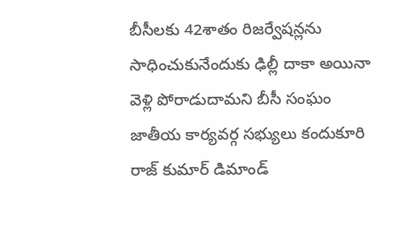బీసీలకు 42శాతం రిజర్వేషన్లను సాధించుకునేందుకు ఢిల్లీ దాకా అయినా వెళ్లి పోరాడుదామని బీసీ సంఘం జాతీయ కార్యవర్గ సభ్యులు కందుకూరి రాజ్ కుమార్ డిమాండ్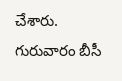చేశారు. గురువారం బీసీ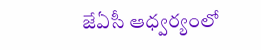జేఏసీ ఆధ్వర్యంలో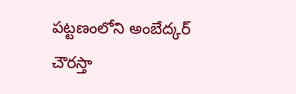పట్టణంలోని అంబేద్కర్ చౌరస్తా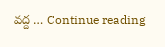వద్ద … Continue reading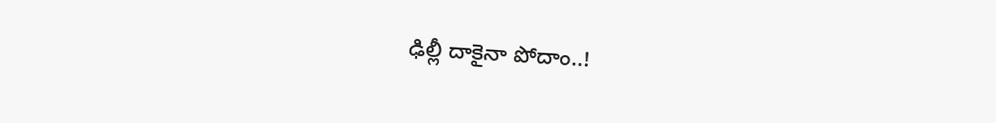ఢిల్లీ దాకైనా పోదాం..!